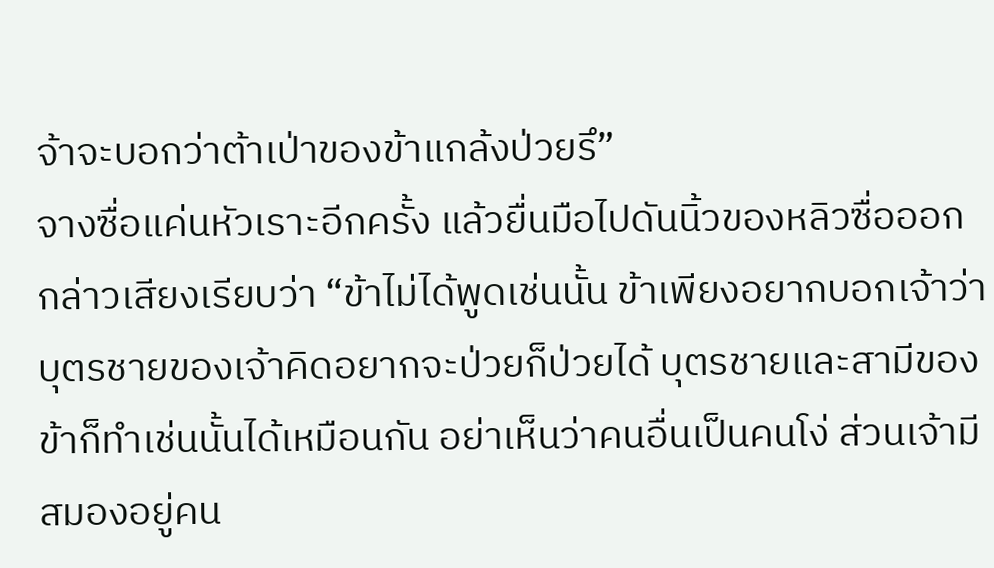จ้าจะบอกว่าต้าเป่าของข้าแกล้งป่วยรึ”
จางซื่อแค่นหัวเราะอีกครั้ง แล้วยื่นมือไปดันนิ้วของหลิวซื่อออก กล่าวเสียงเรียบว่า “ข้าไม่ได้พูดเช่นนั้น ข้าเพียงอยากบอกเจ้าว่า บุตรชายของเจ้าคิดอยากจะป่วยก็ป่วยได้ บุตรชายและสามีของข้าก็ทำเช่นนั้นได้เหมือนกัน อย่าเห็นว่าคนอื่นเป็นคนโง่ ส่วนเจ้ามีสมองอยู่คน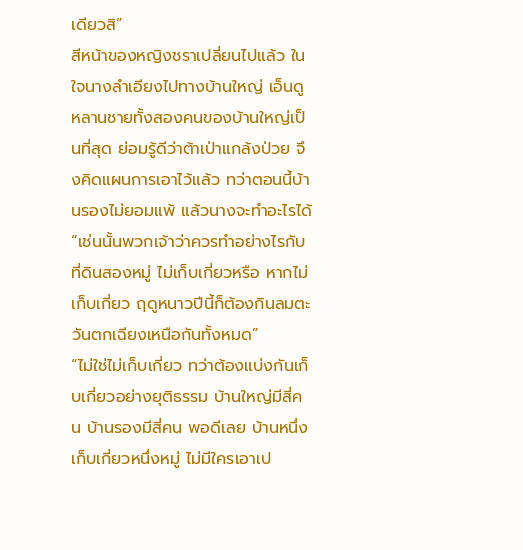เดียวสิ”
สีหน้าของหญิงชราเปลี่ยนไปแล้ว ในใจนางลำเอียงไปทางบ้านใหญ่ เอ็นดูหลานชายทั้งสองคนของบ้านใหญ่เป็นที่สุด ย่อมรู้ดีว่าต้าเป่าแกล้งป่วย จึงคิดแผนการเอาไว้แล้ว ทว่าตอนนี้บ้านรองไม่ยอมแพ้ แล้วนางจะทำอะไรได้
“เช่นนั้นพวกเจ้าว่าควรทำอย่างไรกับที่ดินสองหมู่ ไม่เก็บเกี่ยวหรือ หากไม่เก็บเกี่ยว ฤดูหนาวปีนี้ก็ต้องกินลมตะวันตกเฉียงเหนือกันทั้งหมด”
“ไม่ใช่ไม่เก็บเกี่ยว ทว่าต้องแบ่งกันเก็บเกี่ยวอย่างยุติธรรม บ้านใหญ่มีสี่คน บ้านรองมีสี่คน พอดีเลย บ้านหนึ่งเก็บเกี่ยวหนึ่งหมู่ ไม่มีใครเอาเป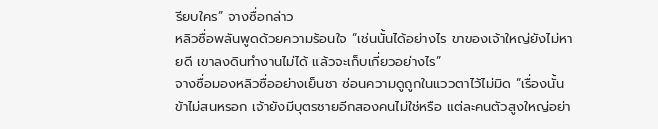รียบใคร” จางซื่อกล่าว
หลิวซื่อพลันพูดด้วยความร้อนใจ “เช่นนั้นได้อย่างไร ขาของเจ้าใหญ่ยังไม่หายดี เขาลงดินทำงานไม่ได้ แล้วจะเก็บเกี่ยวอย่างไร”
จางซื่อมองหลิวซื่ออย่างเย็นชา ซ่อนความดูถูกในแววตาไว้ไม่มิด “เรื่องนั้นข้าไม่สนหรอก เจ้ายังมีบุตรชายอีกสองคนไม่ใช่หรือ แต่ละคนตัวสูงใหญ่อย่า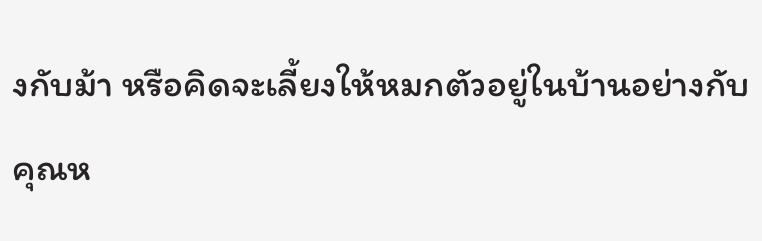งกับม้า หรือคิดจะเลี้ยงให้หมกตัวอยู่ในบ้านอย่างกับคุณห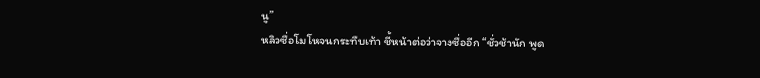นู”
หลิวซื่อโมโหจนกระทืบเท้า ชี้หน้าต่อว่าจางซื่ออีก “ชั่วช้านัก พูด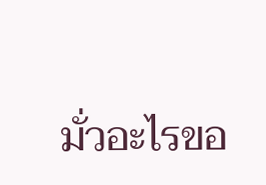มั่วอะไรขอ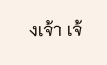งเจ้า เจ้